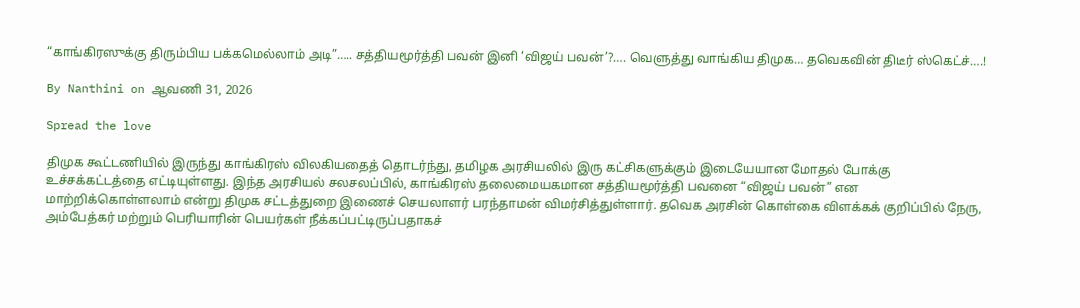“காங்கிரஸுக்கு திரும்பிய பக்கமெல்லாம் அடி”….. சத்தியமூர்த்தி பவன் இனி ‘விஜய் பவன்’?…. வெளுத்து வாங்கிய திமுக… தவெகவின் திடீர் ஸ்கெட்ச்….!

By Nanthini on ஆவணி 31, 2026

Spread the love

திமுக கூட்டணியில் இருந்து காங்கிரஸ் விலகியதைத் தொடர்ந்து, தமிழக அரசியலில் இரு கட்சிகளுக்கும் இடையேயான மோதல் போக்கு உச்சக்கட்டத்தை எட்டியுள்ளது. இந்த அரசியல் சலசலப்பில், காங்கிரஸ் தலைமையகமான சத்தியமூர்த்தி பவனை “விஜய் பவன்” என மாற்றிக்கொள்ளலாம் என்று திமுக சட்டத்துறை இணைச் செயலாளர் பரந்தாமன் விமர்சித்துள்ளார். தவெக அரசின் கொள்கை விளக்கக் குறிப்பில் நேரு, அம்பேத்கர் மற்றும் பெரியாரின் பெயர்கள் நீக்கப்பட்டிருப்பதாகச்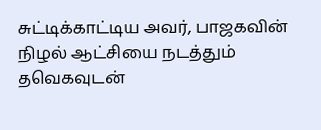சுட்டிக்காட்டிய அவர், பாஜகவின் நிழல் ஆட்சியை நடத்தும் தவெகவுடன்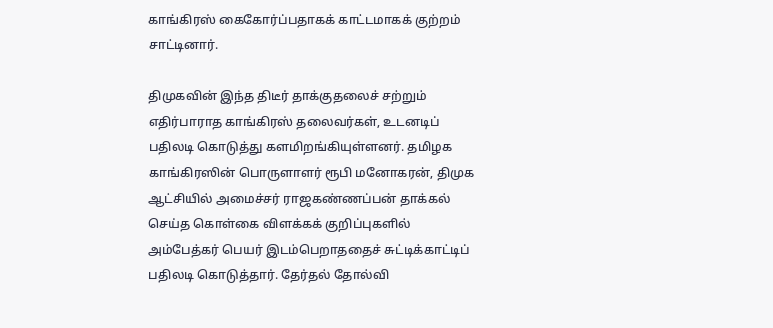காங்கிரஸ் கைகோர்ப்பதாகக் காட்டமாகக் குற்றம் சாட்டினார்.

திமுகவின் இந்த திடீர் தாக்குதலைச் சற்றும் எதிர்பாராத காங்கிரஸ் தலைவர்கள், உடனடிப் பதிலடி கொடுத்து களமிறங்கியுள்ளனர். தமிழக காங்கிரஸின் பொருளாளர் ரூபி மனோகரன், திமுக ஆட்சியில் அமைச்சர் ராஜகண்ணப்பன் தாக்கல் செய்த கொள்கை விளக்கக் குறிப்புகளில் அம்பேத்கர் பெயர் இடம்பெறாததைச் சுட்டிக்காட்டிப் பதிலடி கொடுத்தார். தேர்தல் தோல்வி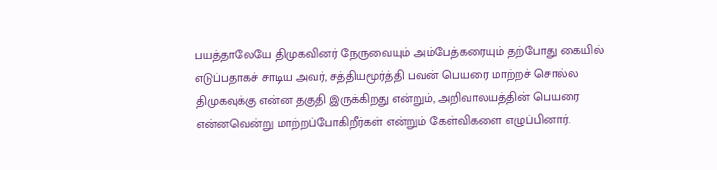பயத்தாலேயே திமுகவினர் நேருவையும் அம்பேத்கரையும் தற்போது கையில் எடுப்பதாகச் சாடிய அவர், சத்தியமூர்த்தி பவன் பெயரை மாற்றச் சொல்ல திமுகவுக்கு என்ன தகுதி இருக்கிறது என்றும், அறிவாலயத்தின் பெயரை என்னவென்று மாற்றப்போகிறீர்கள் என்றும் கேள்விகளை எழுப்பினார்.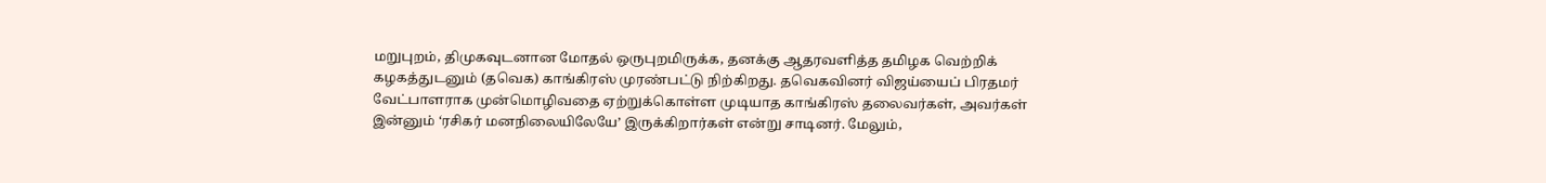மறுபுறம், திமுகவுடனான மோதல் ஒருபுறமிருக்க, தனக்கு ஆதரவளித்த தமிழக வெற்றிக் கழகத்துடனும் (தவெக) காங்கிரஸ் முரண்பட்டு நிற்கிறது. தவெகவினர் விஜய்யைப் பிரதமர் வேட்பாளராக முன்மொழிவதை ஏற்றுக்கொள்ள முடியாத காங்கிரஸ் தலைவர்கள், அவர்கள் இன்னும் ‘ரசிகர் மனநிலையிலேயே’ இருக்கிறார்கள் என்று சாடினர். மேலும்,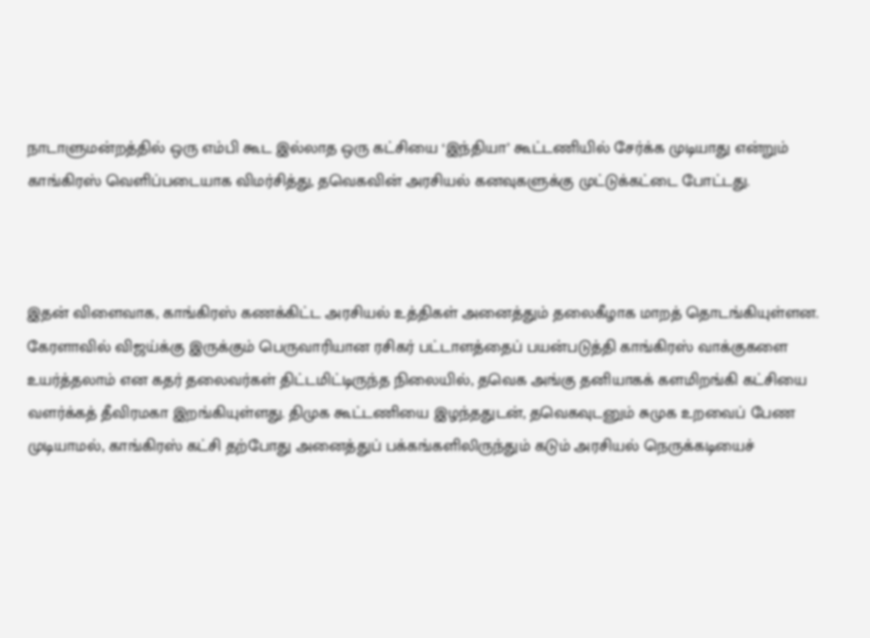நாடாளுமன்றத்தில் ஒரு எம்பி கூட இல்லாத ஒரு கட்சியை ‘இந்தியா’ கூட்டணியில் சேர்க்க முடியாது என்றும் காங்கிரஸ் வெளிப்படையாக விமர்சித்து, தவெகவின் அரசியல் கனவுகளுக்கு முட்டுக்கட்டை போட்டது.



இதன் விளைவாக, காங்கிரஸ் கணக்கிட்ட அரசியல் உத்திகள் அனைத்தும் தலைகீழாக மாறத் தொடங்கியுள்ளன. கேரளாவில் விஜய்க்கு இருக்கும் பெருவாரியான ரசிகர் பட்டாளத்தைப் பயன்படுத்தி காங்கிரஸ் வாக்குகளை உயர்த்தலாம் என கதர் தலைவர்கள் திட்டமிட்டிருந்த நிலையில், தவெக அங்கு தனியாகக் களமிறங்கி கட்சியை வளர்க்கத் தீவிரமகா இறங்கியுள்ளது. திமுக கூட்டணியை இழந்ததுடன், தவெகவுடனும் சுமுக உறவைப் பேண முடியாமல், காங்கிரஸ் கட்சி தற்போது அனைத்துப் பக்கங்களிலிருந்தும் கடும் அரசியல் நெருக்கடியைச்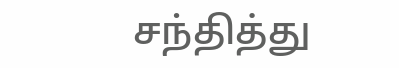சந்தித்து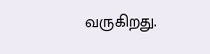வருகிறது.